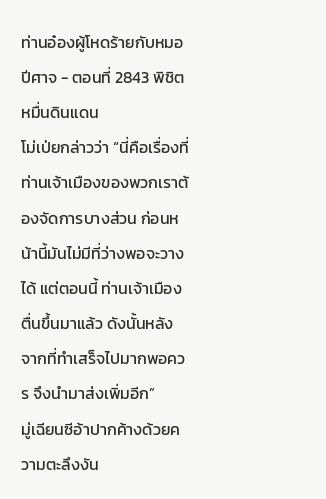ท่านอ๋องผู้โหดร้ายกับหมอปีศาจ - ตอนที่ 2843 พิชิตหมื่นดินแดน
โม่เป่ยกล่าวว่า “นี่คือเรื่องที่ท่านเจ้าเมืองของพวกเราต้องจัดการบางส่วน ก่อนหน้านี้มันไม่มีที่ว่างพอจะวางได้ แต่ตอนนี้ ท่านเจ้าเมืองตื่นขึ้นมาแล้ว ดังนั้นหลังจากที่ทำเสร็จไปมากพอควร จึงนำมาส่งเพิ่มอีก”
มู่เฉียนซีอ้าปากค้างด้วยความตะลึงงัน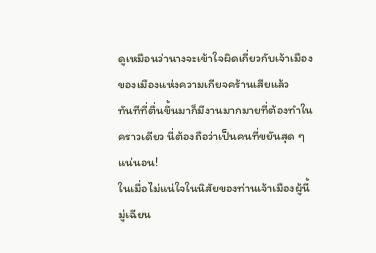ดูเหมือนว่านางจะเข้าใจผิดเกี่ยวกับเจ้าเมืองของเมืองแห่งความเกียจคร้านเสียแล้ว
ทันทีที่ตื่นขึ้นมาก็มีงานมากมายที่ต้องทำในคราวเดียว นี่ต้องถือว่าเป็นคนที่ขยันสุด ๆ แน่นอน!
ในเมื่อไม่แน่ใจในนิสัยของท่านเจ้าเมืองผู้นี้ มู่เฉียน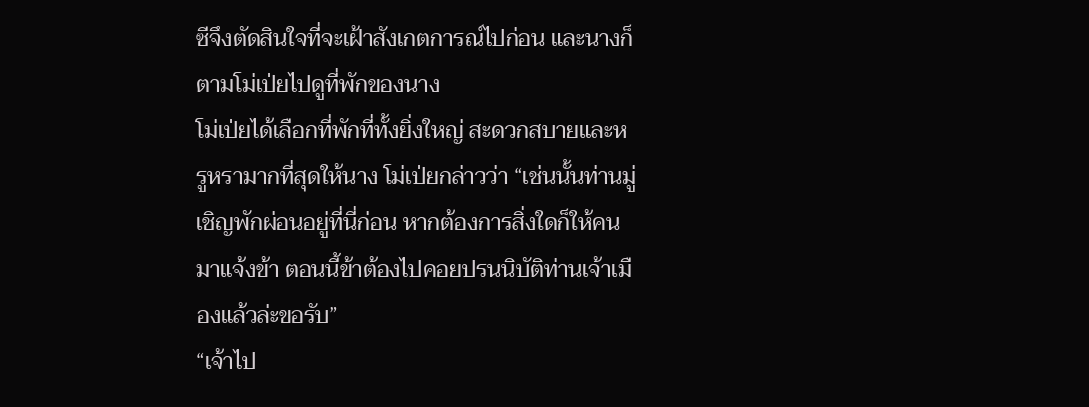ซีจึงตัดสินใจที่จะเฝ้าสังเกตการณ์ไปก่อน และนางก็ตามโม่เป่ยไปดูที่พักของนาง
โม่เป่ยได้เลือกที่พักที่ทั้งยิ่งใหญ่ สะดวกสบายและหรูหรามากที่สุดให้นาง โม่เป่ยกล่าวว่า “เช่นนั้นท่านมู่เชิญพักผ่อนอยู่ที่นี่ก่อน หากต้องการสิ่งใดก็ให้คนมาแจ้งข้า ตอนนี้ข้าต้องไปคอยปรนนิบัติท่านเจ้าเมืองแล้วล่ะขอรับ”
“เจ้าไป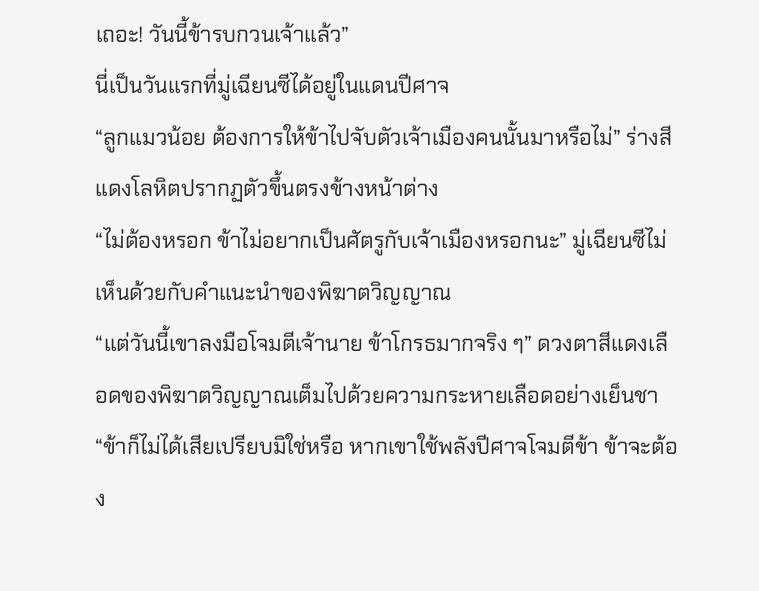เถอะ! วันนี้ข้ารบกวนเจ้าแล้ว”
นี่เป็นวันแรกที่มู่เฉียนซีได้อยู่ในแดนปีศาจ
“ลูกแมวน้อย ต้องการให้ข้าไปจับตัวเจ้าเมืองคนนั้นมาหรือไม่” ร่างสีแดงโลหิตปรากฏตัวขึ้นตรงข้างหน้าต่าง
“ไม่ต้องหรอก ข้าไม่อยากเป็นศัตรูกับเจ้าเมืองหรอกนะ” มู่เฉียนซีไม่เห็นด้วยกับคำแนะนำของพิฆาตวิญญาณ
“แต่วันนี้เขาลงมือโจมตีเจ้านาย ข้าโกรธมากจริง ๆ” ดวงตาสีแดงเลือดของพิฆาตวิญญาณเต็มไปด้วยความกระหายเลือดอย่างเย็นชา
“ข้าก็ไม่ได้เสียเปรียบมิใช่หรือ หากเขาใช้พลังปีศาจโจมตีข้า ข้าจะต้อง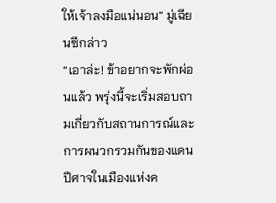ให้เจ้าลงมือแน่นอน” มู่เฉียนซีกล่าว
“เอาล่ะ! ข้าอยากจะพักผ่อนแล้ว พรุ่งนี้จะเริ่มสอบถามเกี่ยวกับสถานการณ์และการผนวกรวมกันของแดนปีศาจในเมืองแห่งค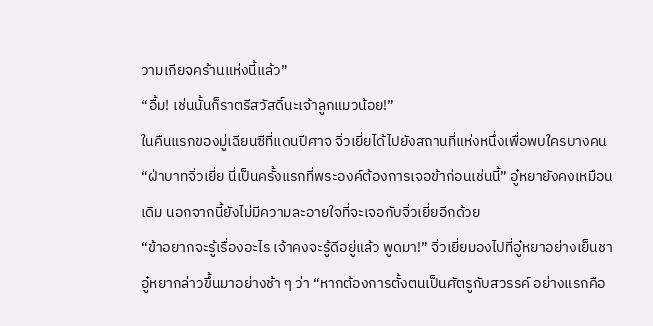วามเกียจคร้านแห่งนี้แล้ว”
“อื้ม! เช่นนั้นก็ราตรีสวัสดิ์นะเจ้าลูกแมวน้อย!”
ในคืนแรกของมู่เฉียนซีที่แดนปีศาจ จิ่วเยี่ยได้ไปยังสถานที่แห่งหนึ่งเพื่อพบใครบางคน
“ฝ่าบาทจิ่วเยี่ย นี่เป็นครั้งแรกที่พระองค์ต้องการเจอข้าก่อนเช่นนี้” อู๋หยายังคงเหมือนเดิม นอกจากนี้ยังไม่มีความละอายใจที่จะเจอกับจิ่วเยี่ยอีกด้วย
“ข้าอยากจะรู้เรื่องอะไร เจ้าคงจะรู้ดีอยู่แล้ว พูดมา!” จิ่วเยี่ยมองไปที่อู๋หยาอย่างเย็นชา
อู๋หยากล่าวขึ้นมาอย่างช้า ๆ ว่า “หากต้องการตั้งตนเป็นศัตรูกับสวรรค์ อย่างแรกคือ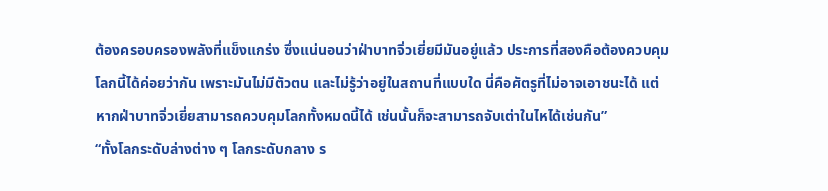ต้องครอบครองพลังที่แข็งแกร่ง ซึ่งแน่นอนว่าฝ่าบาทจิ่วเยี่ยมีมันอยู่แล้ว ประการที่สองคือต้องควบคุมโลกนี้ได้ค่อยว่ากัน เพราะมันไม่มีตัวตน และไม่รู้ว่าอยู่ในสถานที่แบบใด นี่คือศัตรูที่ไม่อาจเอาชนะได้ แต่หากฝ่าบาทจิ่วเยี่ยสามารถควบคุมโลกทั้งหมดนี้ได้ เช่นนั้นก็จะสามารถจับเต่าในไหได้เช่นกัน”
“ทั้งโลกระดับล่างต่าง ๆ โลกระดับกลาง ร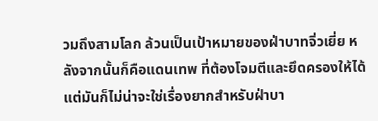วมถึงสามโลก ล้วนเป็นเป้าหมายของฝ่าบาทจิ่วเยี่ย หลังจากนั้นก็คือแดนเทพ ที่ต้องโจมตีและยึดครองให้ได้ แต่มันก็ไม่น่าจะใช่เรื่องยากสำหรับฝ่าบา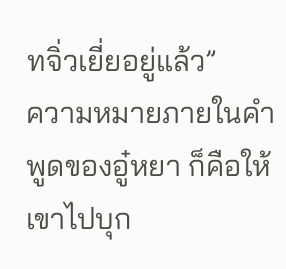ทจิ่วเยี่ยอยู่แล้ว”
ความหมายภายในคำพูดของอู๋หยา ก็คือให้เขาไปบุก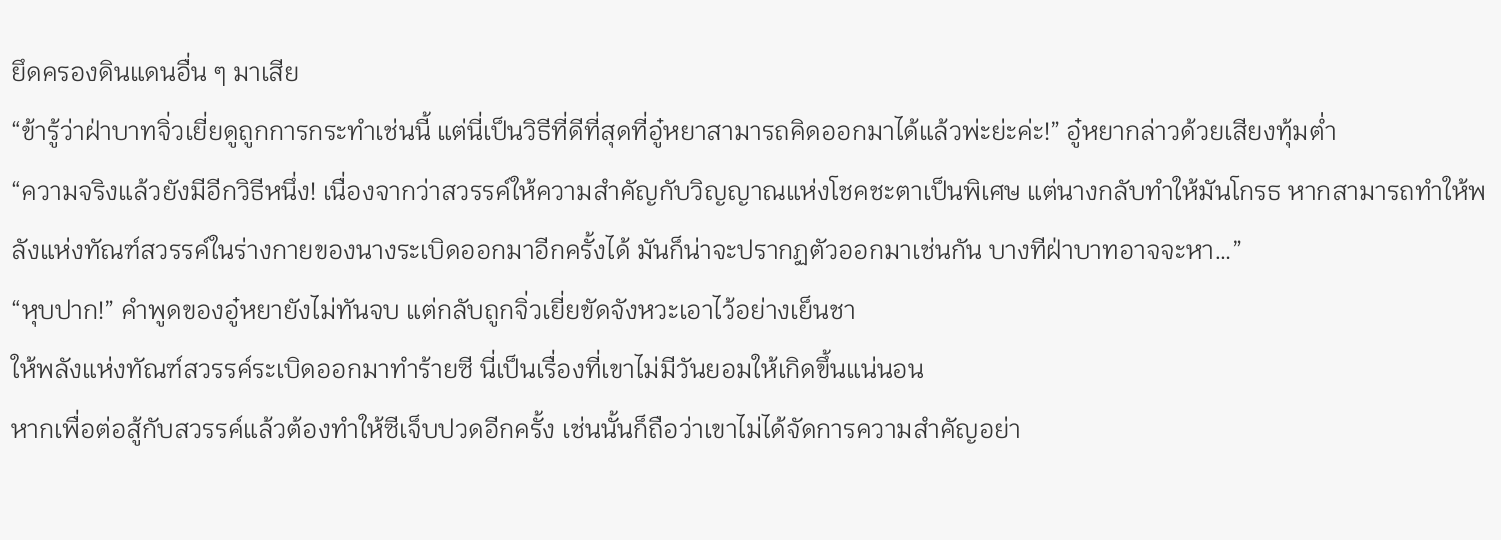ยึดครองดินแดนอื่น ๆ มาเสีย
“ข้ารู้ว่าฝ่าบาทจิ่วเยี่ยดูถูกการกระทำเช่นนี้ แต่นี่เป็นวิธีที่ดีที่สุดที่อู๋หยาสามารถคิดออกมาได้แล้วพ่ะย่ะค่ะ!” อู๋หยากล่าวด้วยเสียงทุ้มต่ำ
“ความจริงแล้วยังมีอีกวิธีหนึ่ง! เนื่องจากว่าสวรรค์ให้ความสําคัญกับวิญญาณแห่งโชคชะตาเป็นพิเศษ แต่นางกลับทำให้มันโกรธ หากสามารถทำให้พลังแห่งทัณฑ์สวรรค์ในร่างกายของนางระเบิดออกมาอีกครั้งได้ มันก็น่าจะปรากฏตัวออกมาเช่นกัน บางทีฝ่าบาทอาจจะหา…”
“หุบปาก!” คำพูดของอู๋หยายังไม่ทันจบ แต่กลับถูกจิ่วเยี่ยขัดจังหวะเอาไว้อย่างเย็นชา
ให้พลังแห่งทัณฑ์สวรรค์ระเบิดออกมาทำร้ายซี นี่เป็นเรื่องที่เขาไม่มีวันยอมให้เกิดขึ้นแน่นอน
หากเพื่อต่อสู้กับสวรรค์แล้วต้องทำให้ซีเจ็บปวดอีกครั้ง เช่นนั้นก็ถือว่าเขาไม่ได้จัดการความสำคัญอย่า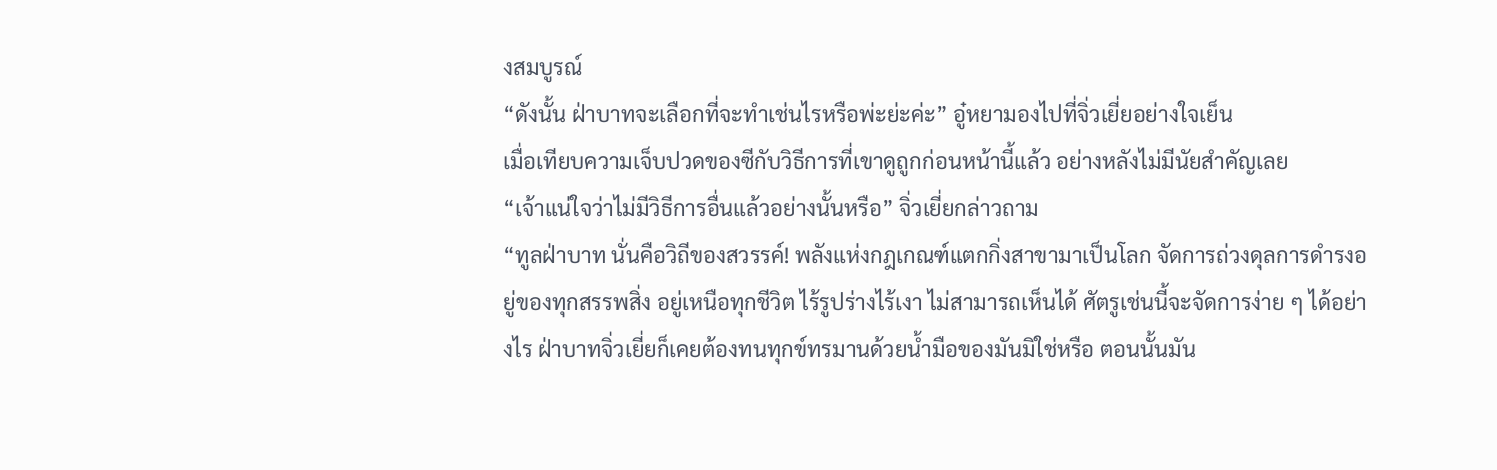งสมบูรณ์
“ดังนั้น ฝ่าบาทจะเลือกที่จะทำเช่นไรหรือพ่ะย่ะค่ะ” อู๋หยามองไปที่จิ่วเยี่ยอย่างใจเย็น
เมื่อเทียบความเจ็บปวดของซีกับวิธีการที่เขาดูถูกก่อนหน้านี้แล้ว อย่างหลังไม่มีนัยสำคัญเลย
“เจ้าแน่ใจว่าไม่มีวิธีการอื่นแล้วอย่างนั้นหรือ” จิ่วเยี่ยกล่าวถาม
“ทูลฝ่าบาท นั่นคือวิถีของสวรรค์! พลังแห่งกฎเกณฑ์แตกกิ่งสาขามาเป็นโลก จัดการถ่วงดุลการดำรงอยู่ของทุกสรรพสิ่ง อยู่เหนือทุกชีวิต ไร้รูปร่างไร้เงา ไม่สามารถเห็นได้ ศัตรูเช่นนี้จะจัดการง่าย ๆ ได้อย่างไร ฝ่าบาทจิ่วเยี่ยก็เคยต้องทนทุกข์ทรมานด้วยน้ำมือของมันมิใช่หรือ ตอนนั้นมัน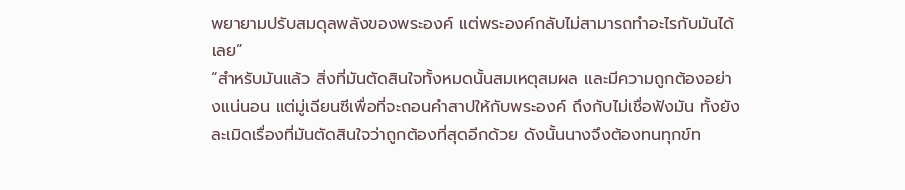พยายามปรับสมดุลพลังของพระองค์ แต่พระองค์กลับไม่สามารถทำอะไรกับมันได้เลย”
“สำหรับมันแล้ว สิ่งที่มันตัดสินใจทั้งหมดนั้นสมเหตุสมผล และมีความถูกต้องอย่างแน่นอน แต่มู่เฉียนซีเพื่อที่จะถอนคำสาปให้กับพระองค์ ถึงกับไม่เชื่อฟังมัน ทั้งยังละเมิดเรื่องที่มันตัดสินใจว่าถูกต้องที่สุดอีกด้วย ดังนั้นนางจึงต้องทนทุกข์ท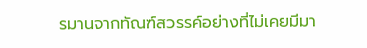รมานจากทัณฑ์สวรรค์อย่างที่ไม่เคยมีมา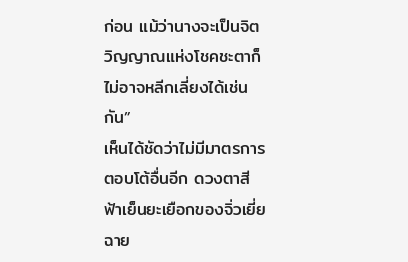ก่อน แม้ว่านางจะเป็นจิตวิญญาณแห่งโชคชะตาก็ไม่อาจหลีกเลี่ยงได้เช่นกัน”
เห็นได้ชัดว่าไม่มีมาตรการตอบโต้อื่นอีก ดวงตาสีฟ้าเย็นยะเยือกของจิ่วเยี่ยฉาย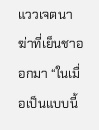แววเจตนาฆ่าที่เย็นชาออกมา “ในเมื่อเป็นแบบนี้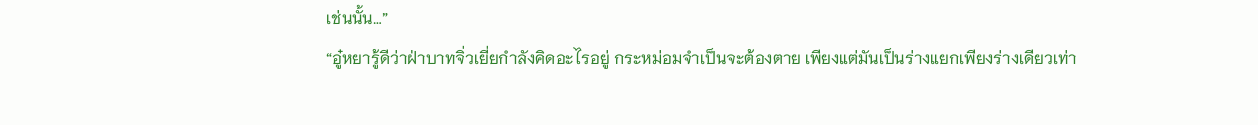เช่นนั้น…”
“อู๋หยารู้ดีว่าฝ่าบาทจิ่วเยี่ยกำลังคิดอะไรอยู่ กระหม่อมจำเป็นจะต้องตาย เพียงแต่มันเป็นร่างแยกเพียงร่างเดียวเท่า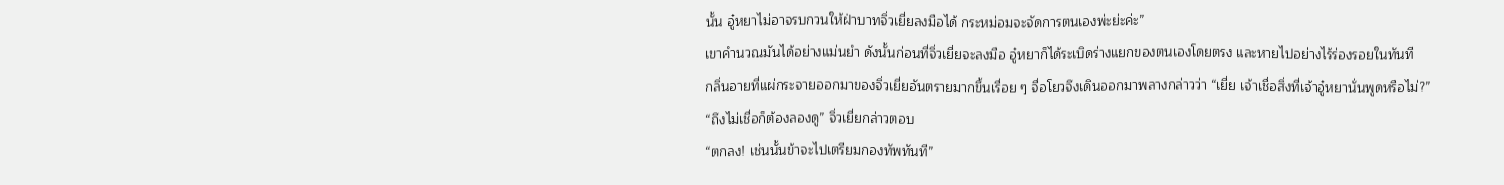นั้น อู๋หยาไม่อาจรบกวนให้ฝ่าบาทจิ่วเยี่ยลงมือได้ กระหม่อมจะจัดการตนเองพ่ะย่ะค่ะ”
เขาคำนวณมันได้อย่างแม่นยำ ดังนั้นก่อนที่จิ่วเยี่ยจะลงมือ อู๋หยาก็ได้ระเบิดร่างแยกของตนเองโดยตรง และหายไปอย่างไร้ร่องรอยในทันที
กลิ่นอายที่แผ่กระจายออกมาของจิ่วเยี่ยอันตรายมากขึ้นเรื่อย ๆ จื่อโยวจึงเดินออกมาพลางกล่าวว่า “เยี่ย เจ้าเชื่อสิ่งที่เจ้าอู๋หยานั่นพูดหรือไม่?”
“ถึงไม่เชื่อก็ต้องลองดู” จิ่วเยี่ยกล่าวตอบ
“ตกลง! เช่นนั้นข้าจะไปเตรียมกองทัพทันที”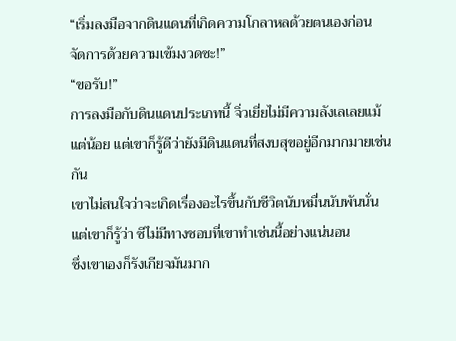“เริ่มลงมือจากดินแดนที่เกิดความโกลาหลด้วยตนเองก่อน จัดการด้วยความเข้มงวดซะ!”
“ขอรับ!”
การลงมือกับดินแดนประเภทนี้ จิ่วเยี่ยไม่มีความลังเลเลยแม้แต่น้อย แต่เขาก็รู้ดีว่ายังมีดินแดนที่สงบสุขอยู่อีกมากมายเช่นกัน
เขาไม่สนใจว่าจะเกิดเรื่องอะไรขึ้นกับชีวิตนับหมื่นนับพันนั่น แต่เขาก็รู้ว่า ซีไม่มีทางชอบที่เขาทำเช่นนี้อย่างแน่นอน
ซึ่งเขาเองก็รังเกียจมันมาก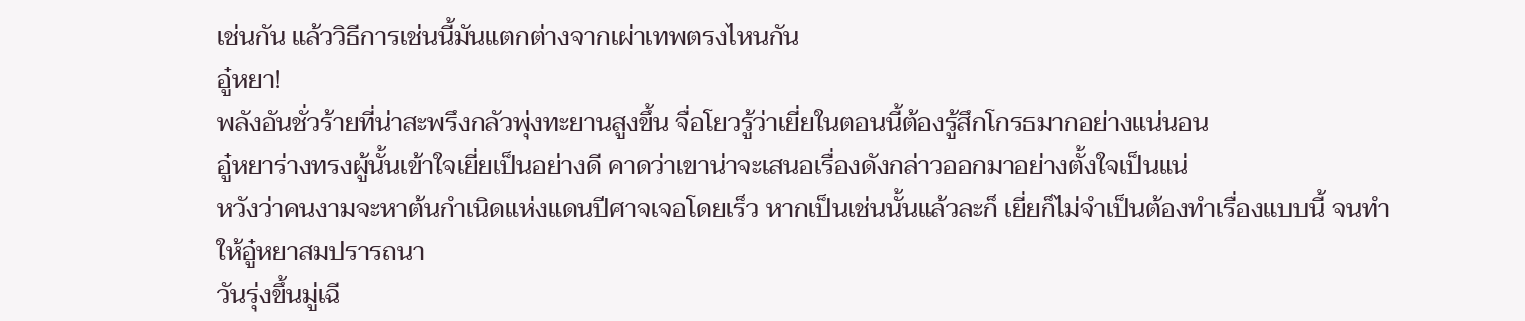เช่นกัน แล้ววิธีการเช่นนี้มันแตกต่างจากเผ่าเทพตรงไหนกัน
อู๋หยา!
พลังอันชั่วร้ายที่น่าสะพรึงกลัวพุ่งทะยานสูงขึ้น จื่อโยวรู้ว่าเยี่ยในตอนนี้ต้องรู้สึกโกรธมากอย่างแน่นอน
อู๋หยาร่างทรงผู้นั้นเข้าใจเยี่ยเป็นอย่างดี คาดว่าเขาน่าจะเสนอเรื่องดังกล่าวออกมาอย่างตั้งใจเป็นแน่
หวังว่าคนงามจะหาต้นกำเนิดแห่งแดนปีศาจเจอโดยเร็ว หากเป็นเช่นนั้นแล้วละก็ เยี่ยก็ไม่จำเป็นต้องทำเรื่องแบบนี้ จนทำให้อู๋หยาสมปรารถนา
วันรุ่งขึ้นมู่เฉี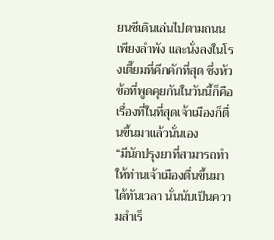ยนซีเดินเล่นไปตามถนนเพียงลำพัง และนั่งลงในโรงเตี๊ยมที่คึกคักที่สุด ซึ่งหัวข้อที่พูดคุยกันในวันนี้ก็คือเรื่องที่ในที่สุดเจ้าเมืองก็ตื่นขึ้นมาแล้วนั่นเอง
“มีนักปรุงยาที่สามารถทำให้ท่านเจ้าเมืองตื่นขึ้นมาได้ทันเวลา นั่นนับเป็นความสำเร็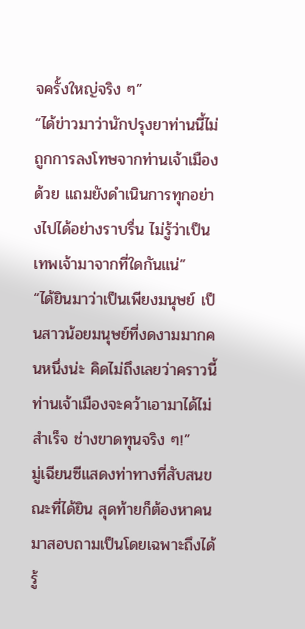จครั้งใหญ่จริง ๆ”
“ได้ข่าวมาว่านักปรุงยาท่านนี้ไม่ถูกการลงโทษจากท่านเจ้าเมืองด้วย แถมยังดำเนินการทุกอย่างไปได้อย่างราบรื่น ไม่รู้ว่าเป็นเทพเจ้ามาจากที่ใดกันแน่”
“ได้ยินมาว่าเป็นเพียงมนุษย์ เป็นสาวน้อยมนุษย์ที่งดงามมากคนหนึ่งน่ะ คิดไม่ถึงเลยว่าคราวนี้ท่านเจ้าเมืองจะคว้าเอามาได้ไม่สำเร็จ ช่างขาดทุนจริง ๆ!”
มู่เฉียนซีแสดงท่าทางที่สับสนขณะที่ได้ยิน สุดท้ายก็ต้องหาคนมาสอบถามเป็นโดยเฉพาะถึงได้รู้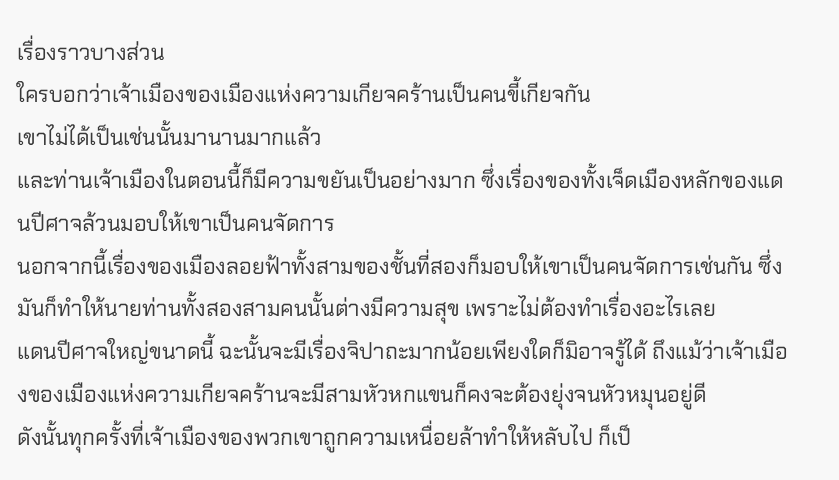เรื่องราวบางส่วน
ใครบอกว่าเจ้าเมืองของเมืองแห่งความเกียจคร้านเป็นคนขี้เกียจกัน
เขาไม่ได้เป็นเช่นนั้นมานานมากแล้ว
และท่านเจ้าเมืองในตอนนี้ก็มีความขยันเป็นอย่างมาก ซึ่งเรื่องของทั้งเจ็ดเมืองหลักของแดนปีศาจล้วนมอบให้เขาเป็นคนจัดการ
นอกจากนี้เรื่องของเมืองลอยฟ้าทั้งสามของชั้นที่สองก็มอบให้เขาเป็นคนจัดการเช่นกัน ซึ่งมันก็ทำให้นายท่านทั้งสองสามคนนั้นต่างมีความสุข เพราะไม่ต้องทำเรื่องอะไรเลย
แดนปีศาจใหญ่ขนาดนี้ ฉะนั้นจะมีเรื่องจิปาถะมากน้อยเพียงใดก็มิอาจรู้ได้ ถึงแม้ว่าเจ้าเมืองของเมืองแห่งความเกียจคร้านจะมีสามหัวหกแขนก็คงจะต้องยุ่งจนหัวหมุนอยู่ดี
ดังนั้นทุกครั้งที่เจ้าเมืองของพวกเขาถูกความเหนื่อยล้าทำให้หลับไป ก็เป็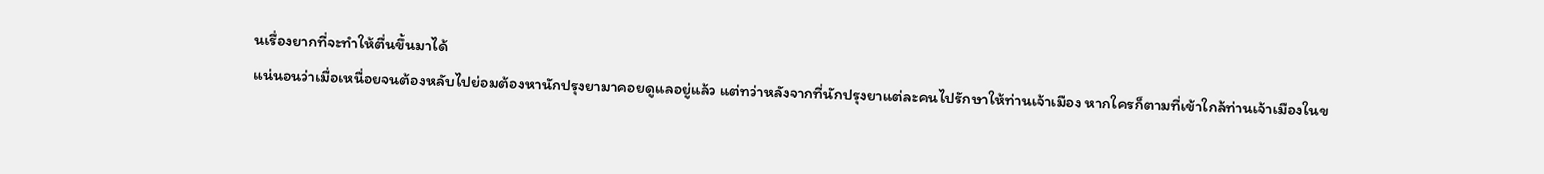นเรื่องยากที่จะทำให้ตื่นขึ้นมาได้
แน่นอนว่าเมื่อเหนื่อยจนต้องหลับไปย่อมต้องหานักปรุงยามาคอยดูแลอยู่แล้ว แต่ทว่าหลังจากที่นักปรุงยาแต่ละคนไปรักษาให้ท่านเจ้าเมือง หากใครก็ตามที่เข้าใกล้ท่านเจ้าเมืองในข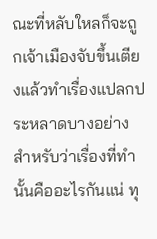ณะที่หลับใหลก็จะถูกเจ้าเมืองจับขึ้นเตียงแล้วทำเรื่องแปลกประหลาดบางอย่าง
สำหรับว่าเรื่องที่ทำนั้นคืออะไรกันแน่ ทุ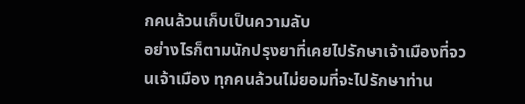กคนล้วนเก็บเป็นความลับ
อย่างไรก็ตามนักปรุงยาที่เคยไปรักษาเจ้าเมืองที่จวนเจ้าเมือง ทุกคนล้วนไม่ยอมที่จะไปรักษาท่าน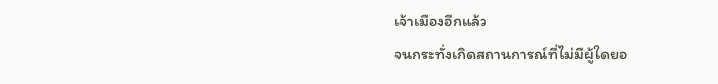เจ้าเมืองอีกแล้ว
จนกระทั่งเกิดสถานการณ์ที่ไม่มีผู้ใดยอ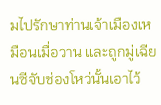มไปรักษาท่านเจ้าเมืองเหมือนเมื่อวาน และถูกมู่เฉียนซีจับช่องโหว่นั้นเอาไว้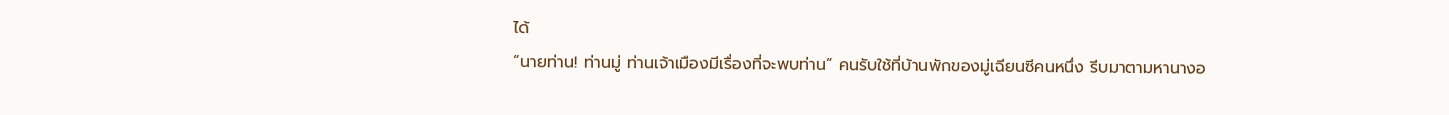ได้
“นายท่าน! ท่านมู่ ท่านเจ้าเมืองมีเรื่องที่จะพบท่าน” คนรับใช้ที่บ้านพักของมู่เฉียนซีคนหนึ่ง รีบมาตามหานางอ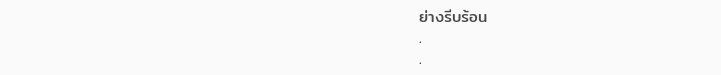ย่างรีบร้อน
.
.